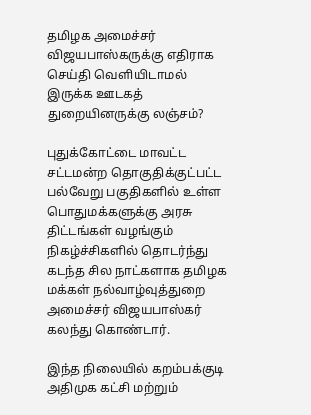தமிழக அமைச்சர் விஜயபாஸ்கருக்கு எதிராக செய்தி வெளியிடாமல் இருக்க ஊடகத் துறையினருக்கு லஞ்சம்?

புதுக்கோட்டை மாவட்ட சட்டமன்ற தொகுதிக்குட்பட்ட பல்வேறு பகுதிகளில் உள்ள பொதுமக்களுக்கு அரசு திட்டங்கள் வழங்கும் நிகழ்ச்சிகளில் தொடர்ந்து கடந்த சில நாட்களாக தமிழக மக்கள் நல்வாழ்வுத்துறை அமைச்சர் விஜயபாஸ்கர் கலந்து கொண்டார்.

இந்த நிலையில் கறம்பக்குடி அதிமுக கட்சி மற்றும்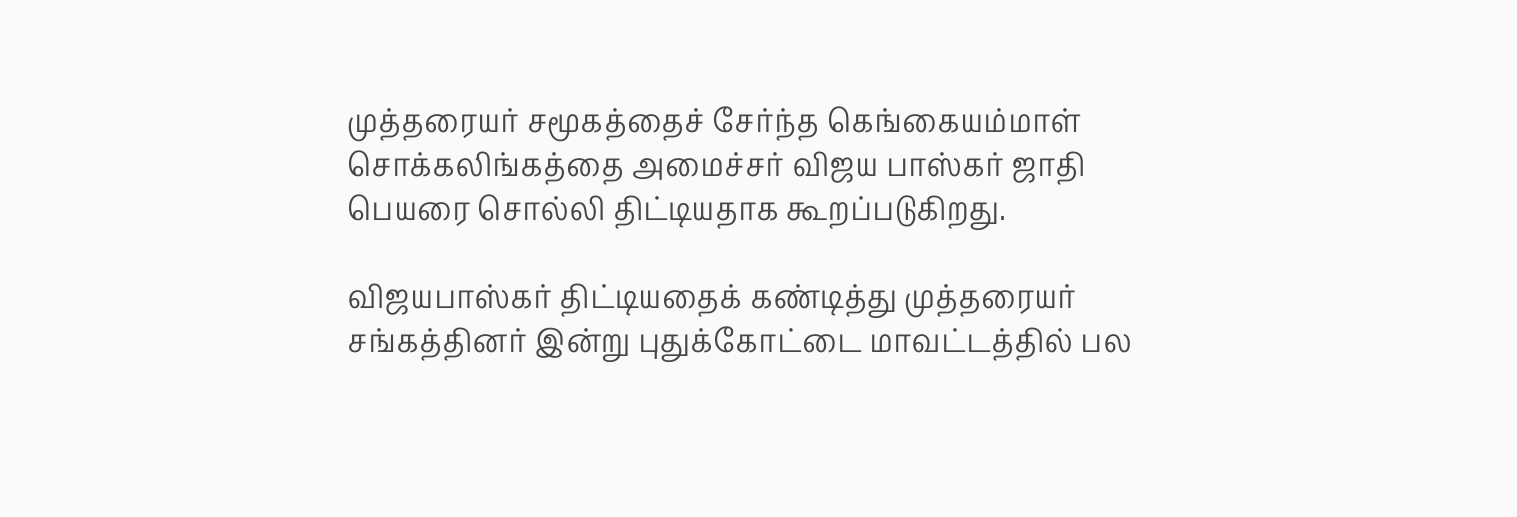முத்தரையர் சமூகத்தைச் சேர்ந்த கெங்கையம்மாள் சொக்கலிங்கத்தை அமைச்சர் விஜய பாஸ்கர் ஜாதி பெயரை சொல்லி திட்டியதாக கூறப்படுகிறது.

விஜயபாஸ்கர் திட்டியதைக் கண்டித்து முத்தரையர் சங்கத்தினர் இன்று புதுக்கோட்டை மாவட்டத்தில் பல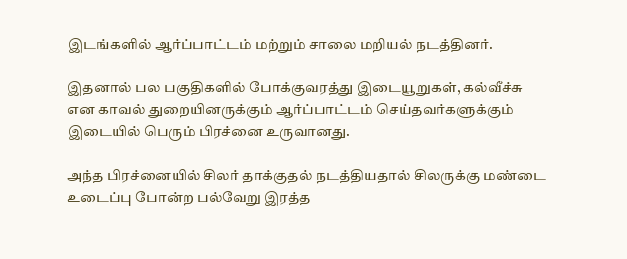இடங்களில் ஆர்ப்பாட்டம் மற்றும் சாலை மறியல் நடத்தினர்.

இதனால் பல பகுதிகளில் போக்குவரத்து இடையூறுகள், கல்வீச்சு என காவல் துறையினருக்கும் ஆர்ப்பாட்டம் செய்தவர்களுக்கும் இடையில் பெரும் பிரச்னை உருவானது.

அந்த பிரச்னையில் சிலர் தாக்குதல் நடத்தியதால் சிலருக்கு மண்டை உடைப்பு போன்ற பல்வேறு இரத்த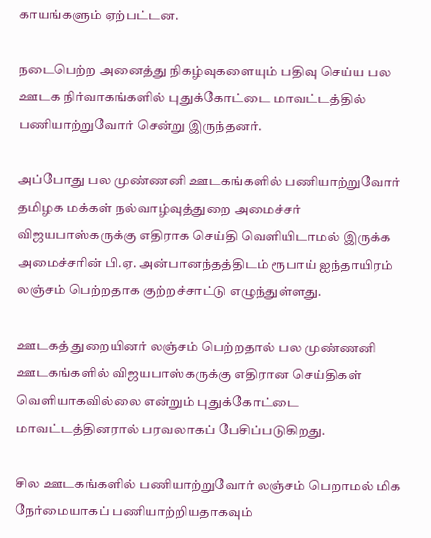காயங்களும் ஏற்பட்டன.

நடைபெற்ற அனைத்து நிகழ்வுகளையும் பதிவு செய்ய பல ஊடக நிர்வாகங்களில் புதுக்கோட்டை மாவட்டத்தில்
பணியாற்றுவோர் சென்று இருந்தனர்.

அப்போது பல முண்ணனி ஊடகங்களில் பணியாற்றுவோர் தமிழக மக்கள் நல்வாழ்வுத்துறை அமைச்சர் விஜயபாஸ்கருக்கு எதிராக செய்தி வெளியிடாமல் இருக்க அமைச்சரின் பி.ஏ. அன்பானந்தத்திடம் ரூபாய் ஐந்தாயிரம் லஞ்சம் பெற்றதாக குற்றச்சாட்டு எழுந்துள்ளது.

ஊடகத் துறையினர் லஞ்சம் பெற்றதால் பல முண்ணனி ஊடகங்களில் விஜயபாஸ்கருக்கு எதிரான செய்திகள் வெளியாகவில்லை என்றும் புதுக்கோட்டை மாவட்டத்தினரால் பரவலாகப் பேசிப்படுகிறது.

சில ஊடகங்களில் பணியாற்றுவோர் லஞ்சம் பெறாமல் மிக நேர்மையாகப் பணியாற்றியதாகவும்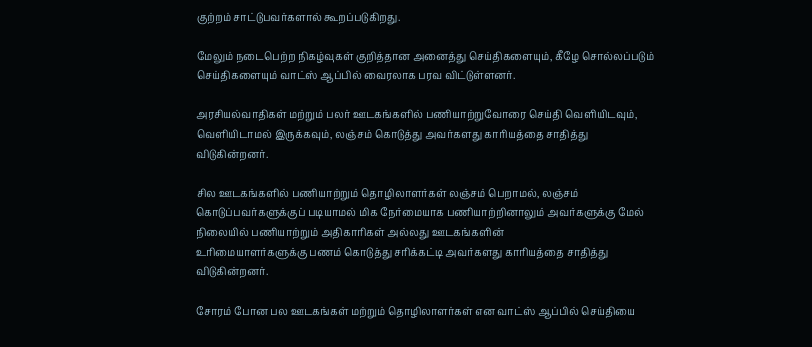குற்றம் சாட்டுபவர்களால் கூறப்படுகிறது.

மேலும் நடைபெற்ற நிகழ்வுகள் குறித்தான அனைத்து செய்திகளையும், கீழே சொல்லப்படும் செய்திகளையும் வாட்ஸ் ஆப்பில் வைரலாக பரவ விட்டுள்ளனர்.

அரசியல்வாதிகள் மற்றும் பலர் ஊடகங்களில் பணியாற்றுவோரை செய்தி வெளியிடவும், வெளியிடாமல் இருக்கவும், லஞ்சம் கொடுத்து அவர்களது காரியத்தை சாதித்து விடுகின்றனர்.

சில ஊடகங்களில் பணியாற்றும் தொழிலாளர்கள் லஞ்சம் பெறாமல், லஞ்சம் கொடுப்பவர்களுக்குப் படியாமல் மிக நேர்மையாக பணியாற்றினாலும் அவர்களுக்கு மேல் நிலையில் பணியாற்றும் அதிகாரிகள் அல்லது ஊடகங்களின்
உரிமையாளர்களுக்கு பணம் கொடுத்து சரிக்கட்டி அவர்களது காரியத்தை சாதித்து விடுகின்றனர்.

சோரம் போன பல ஊடகங்கள் மற்றும் தொழிலாளர்கள் என வாட்ஸ் ஆப்பில் செய்தியை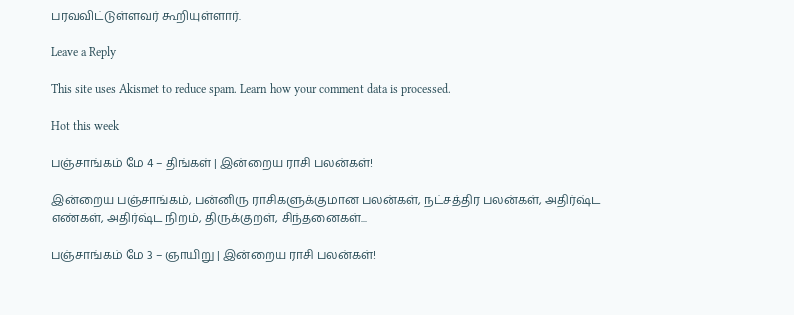பரவவிட்டுள்ளவர் கூறியுள்ளார்.

Leave a Reply

This site uses Akismet to reduce spam. Learn how your comment data is processed.

Hot this week

பஞ்சாங்கம் மே 4 – திங்கள் | இன்றைய ராசி பலன்கள்!

இன்றைய பஞ்சாங்கம், பன்னிரு ராசிகளுக்குமான பலன்கள், நட்சத்திர பலன்கள், அதிர்ஷ்ட எண்கள், அதிர்ஷ்ட நிறம், திருக்குறள், சிந்தனைகள்...

பஞ்சாங்கம் மே 3 – ஞாயிறு | இன்றைய ராசி பலன்கள்!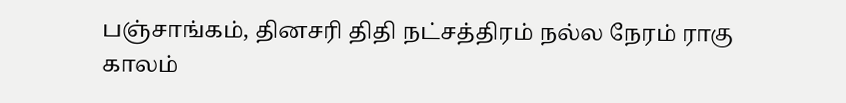பஞ்சாங்கம், தினசரி திதி நட்சத்திரம் நல்ல நேரம் ராகு காலம்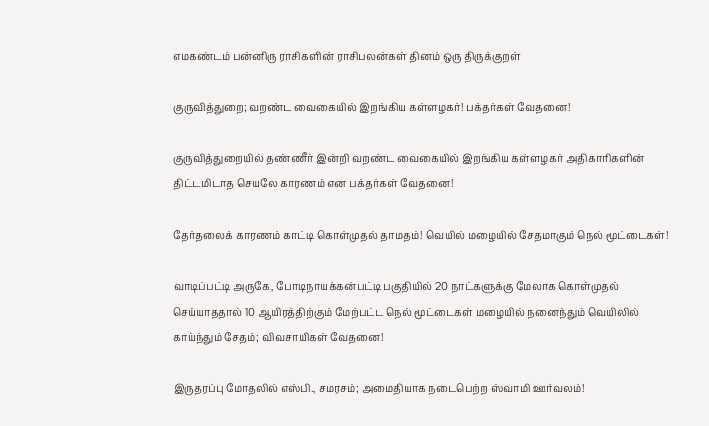எமகண்டம் பன்னிரு ராசிகளின் ராசிபலன்கள் தினம் ஒரு திருக்குறள்

குருவித்துறை; வறண்ட வைகையில் இறங்கிய கள்ளழகர்! பக்தர்கள் வேதனை!

குருவித்துறையில் தண்ணீர் இன்றி வறண்ட வைகையில் இறங்கிய கள்ளழகர் அதிகாரிகளின் திட்டமிடாத செயலே காரணம் என பக்தர்கள் வேதனை!

தேர்தலைக் காரணம் காட்டி கொள்முதல் தாமதம்! வெயில் மழையில் சேதமாகும் நெல் மூட்டைகள்!

வாடிப்பட்டி அருகே, போடிநாயக்கன்பட்டி பகுதியில் 20 நாட்களுக்கு மேலாக கொள்முதல் செய்யாததால் 10 ஆயிரத்திற்கும் மேற்பட்ட நெல் மூட்டைகள் மழையில் நனைந்தும் வெயிலில் காய்ந்தும் சேதம்; விவசாயிகள் வேதனை!

இருதரப்பு மோதலில் எஸ்பி., சமரசம்; அமைதியாக நடைபெற்ற ஸ்வாமி ஊர்வலம்!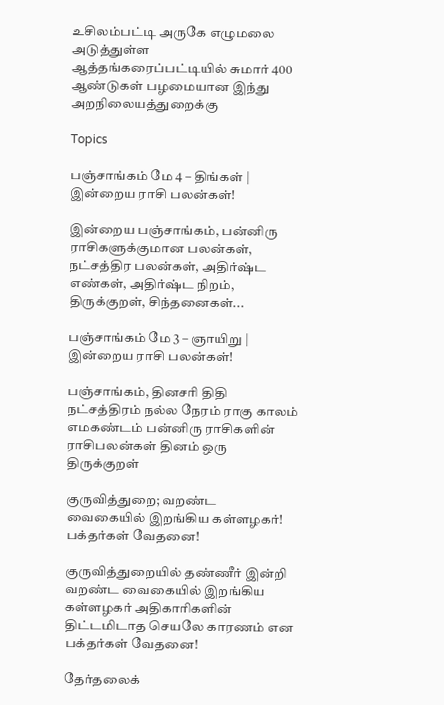உசிலம்பட்டி அருகே எழுமலை அடுத்துள்ள ஆத்தங்கரைப்பட்டியில் சுமார் 400 ஆண்டுகள் பழமையான இந்து அறநிலையத்துறைக்கு

Topics

பஞ்சாங்கம் மே 4 – திங்கள் | இன்றைய ராசி பலன்கள்!

இன்றைய பஞ்சாங்கம், பன்னிரு ராசிகளுக்குமான பலன்கள், நட்சத்திர பலன்கள், அதிர்ஷ்ட எண்கள், அதிர்ஷ்ட நிறம், திருக்குறள், சிந்தனைகள்...

பஞ்சாங்கம் மே 3 – ஞாயிறு | இன்றைய ராசி பலன்கள்!

பஞ்சாங்கம், தினசரி திதி நட்சத்திரம் நல்ல நேரம் ராகு காலம் எமகண்டம் பன்னிரு ராசிகளின் ராசிபலன்கள் தினம் ஒரு திருக்குறள்

குருவித்துறை; வறண்ட வைகையில் இறங்கிய கள்ளழகர்! பக்தர்கள் வேதனை!

குருவித்துறையில் தண்ணீர் இன்றி வறண்ட வைகையில் இறங்கிய கள்ளழகர் அதிகாரிகளின் திட்டமிடாத செயலே காரணம் என பக்தர்கள் வேதனை!

தேர்தலைக்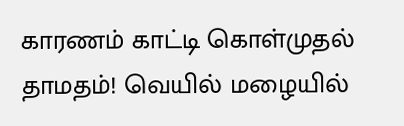காரணம் காட்டி கொள்முதல் தாமதம்! வெயில் மழையில்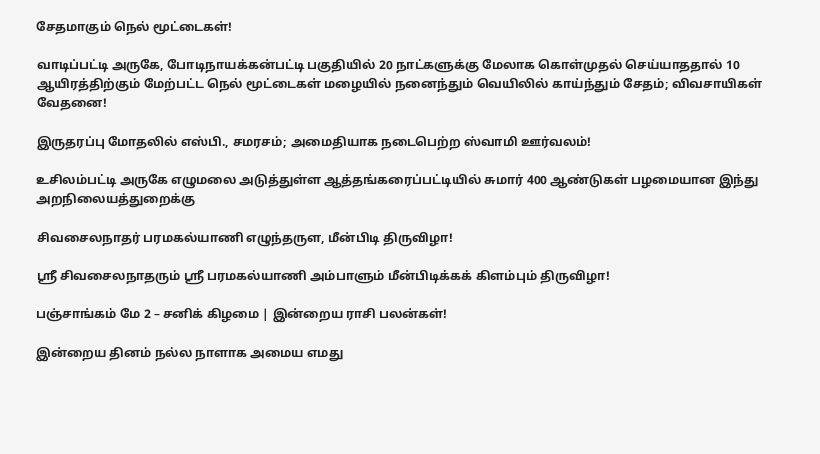சேதமாகும் நெல் மூட்டைகள்!

வாடிப்பட்டி அருகே, போடிநாயக்கன்பட்டி பகுதியில் 20 நாட்களுக்கு மேலாக கொள்முதல் செய்யாததால் 10 ஆயிரத்திற்கும் மேற்பட்ட நெல் மூட்டைகள் மழையில் நனைந்தும் வெயிலில் காய்ந்தும் சேதம்; விவசாயிகள் வேதனை!

இருதரப்பு மோதலில் எஸ்பி., சமரசம்; அமைதியாக நடைபெற்ற ஸ்வாமி ஊர்வலம்!

உசிலம்பட்டி அருகே எழுமலை அடுத்துள்ள ஆத்தங்கரைப்பட்டியில் சுமார் 400 ஆண்டுகள் பழமையான இந்து அறநிலையத்துறைக்கு

சிவசைலநாதர் பரமகல்யாணி எழுந்தருள, மீன்பிடி திருவிழா!

ஸ்ரீ சிவசைலநாதரும் ஸ்ரீ பரமகல்யாணி அம்பாளும் மீன்பிடிக்கக் கிளம்பும் திருவிழா!

பஞ்சாங்கம் மே 2 – சனிக் கிழமை | இன்றைய ராசி பலன்கள்!

இன்றைய தினம் நல்ல நாளாக அமைய எமது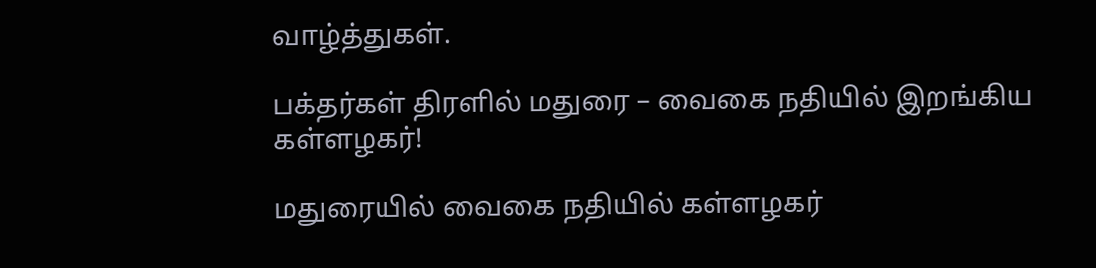வாழ்த்துகள்.

பக்தர்கள் திரளில் மதுரை – வைகை நதியில் இறங்கிய கள்ளழகர்!

மதுரையில் வைகை நதியில் கள்ளழகர்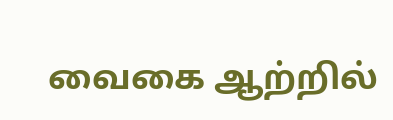வைகை ஆற்றில்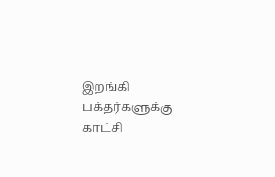இறங்கி பக்தர்களுக்கு காட்சி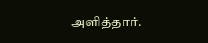அளித்தார்.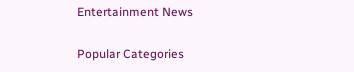Entertainment News

Popular Categories